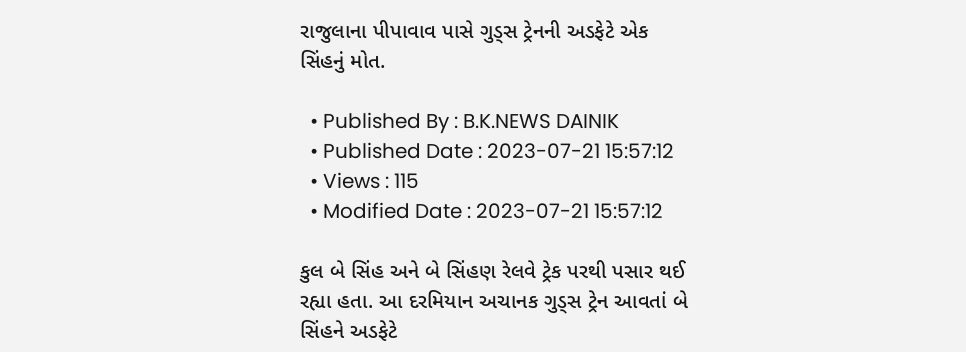રાજુલાના પીપાવાવ પાસે ગુડ્સ ટ્રેનની અડફેટે એક સિંહનું મોત.

  • Published By : B.K.NEWS DAINIK
  • Published Date : 2023-07-21 15:57:12
  • Views : 115
  • Modified Date : 2023-07-21 15:57:12

કુલ બે સિંહ અને બે સિંહણ રેલવે ટ્રેક પરથી પસાર થઈ રહ્યા હતા. આ દરમિયાન અચાનક ગુડ્સ ટ્રેન આવતાં બે સિંહને અડફેટે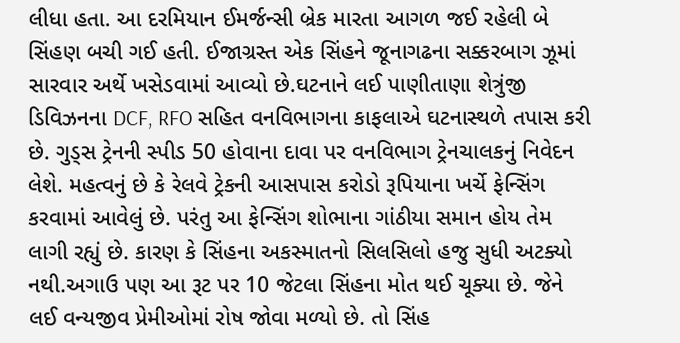લીધા હતા. આ દરમિયાન ઈમર્જન્સી બ્રેક મારતા આગળ જઈ રહેલી બે સિંહણ બચી ગઈ હતી. ઈજાગ્રસ્ત એક સિંહને જૂનાગઢના સક્કરબાગ ઝૂમાં સારવાર અર્થે ખસેડવામાં આવ્યો છે.ઘટનાને લઈ પાણીતાણા શેત્રુંજી ડિવિઝનના DCF, RFO સહિત વનવિભાગના કાફલાએ ઘટનાસ્થળે તપાસ કરી છે. ગુડ્સ ટ્રેનની સ્પીડ 50 હોવાના દાવા પર વનવિભાગ ટ્રેનચાલકનું નિવેદન લેશે. મહત્વનું છે કે રેલવે ટ્રેકની આસપાસ કરોડો રૂપિયાના ખર્ચે ફેન્સિંગ કરવામાં આવેલું છે. પરંતુ આ ફેન્સિંગ શોભાના ગાંઠીયા સમાન હોય તેમ લાગી રહ્યું છે. કારણ કે સિંહના અકસ્માતનો સિલસિલો હજુ સુધી અટક્યો નથી.અગાઉ પણ આ રૂટ પર 10 જેટલા સિંહના મોત થઈ ચૂક્યા છે. જેને લઈ વન્યજીવ પ્રેમીઓમાં રોષ જોવા મળ્યો છે. તો સિંહ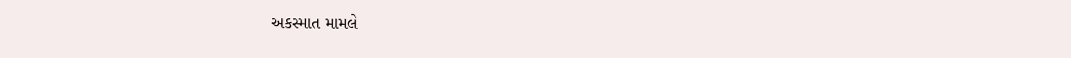અકસ્માત મામલે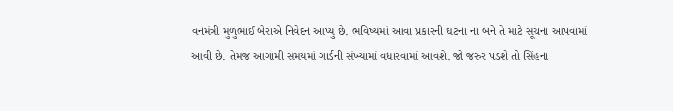વનમંત્રી મુળુભાઈ બેરાએ નિવેદન આપ્યુ છે. ભવિષ્યમાં આવા પ્રકારની ઘટના ના બને તે માટે સૂચના આપવામાં આવી છે. તેમજ આગામી સમયમાં ગાર્ડની સંખ્યામાં વધારવામાં આવશે. જો જરુર પડશે તો સિંહના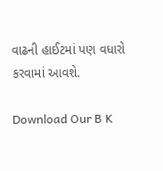વાઢની હાઈટમાં પણ વધારો કરવામાં આવશે.

Download Our B K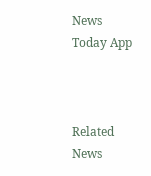News Today App



Related News